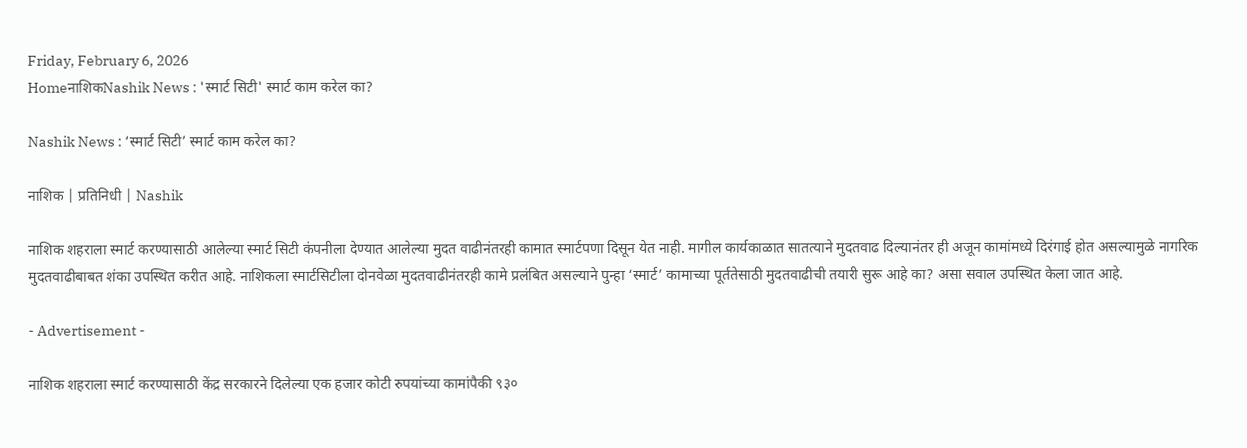Friday, February 6, 2026
HomeनाशिकNashik News : 'स्मार्ट सिटी' स्मार्ट काम करेल का?

Nashik News : ‘स्मार्ट सिटी’ स्मार्ट काम करेल का?

नाशिक | प्रतिनिधी | Nashik

नाशिक शहराला स्मार्ट करण्यासाठी आलेल्या स्मार्ट सिटी कंपनीला देण्यात आलेल्या मुदत वाढीनंतरही कामात स्मार्टपणा दिसून येत नाही. मागील कार्यकाळात सातत्याने मुदतवाढ दिल्यानंतर ही अजून कामांमध्ये दिरंगाई होत असल्यामु‌ळे नागरिक मुदतवाढीबाबत शंका उपस्थित करीत आहे. नाशिकला स्मार्टसिटीला दोनवेळा मुदतवाढीनंतरही कामे प्रलंबित असल्याने पुन्हा ‘स्मार्ट’ कामाच्या पूर्ततेसाठी मुदतवाढीची तयारी सुरू आहे का? असा सवाल उपस्थित केला जात आहे.

- Advertisement -

नाशिक शहराला स्मार्ट करण्यासाठी केंद्र सरकारने दिलेल्या एक हजार कोटी रुपयांच्या कामांपैकी ९३०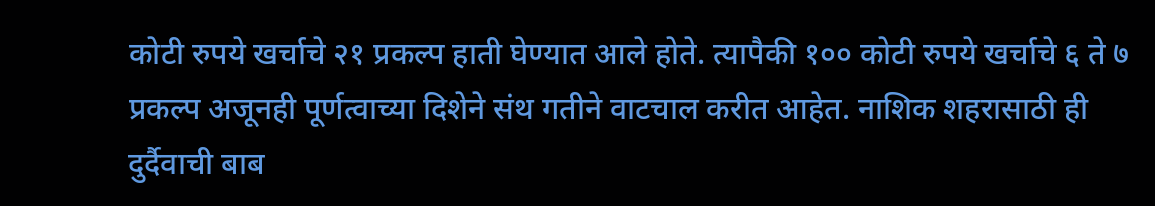कोटी रुपये खर्चाचे २१ प्रकल्प हाती घेण्यात आले होते. त्यापैकी १०० कोटी रुपये खर्चाचे ६ ते ७ प्रकल्प अजूनही पूर्णत्वाच्या दिशेने संथ गतीने वाटचाल करीत आहेत. नाशिक शहरासाठी ही दुर्दैवाची बाब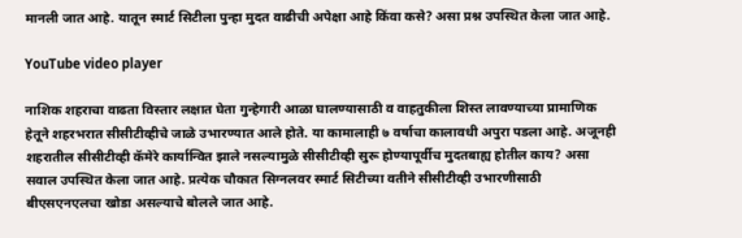मानली जात आहे. यातून स्मार्ट सिटीला पुन्हा मुदत वाढीची अपेक्षा आहे किंवा कसे? असा प्रश्न उपस्थित केला जात आहे.

YouTube video player

नाशिक शहराचा वाढता विस्तार लक्षात घेता गुन्हेगारी आळा घालण्यासाठी व वाहतुकीला शिस्त लावण्याच्या प्रामाणिक हेतूने शहरभरात सीसीटीव्हीचे जाळे उभारण्यात आले होते. या कामालाही ७ वर्षाचा कालावधी अपुरा पडला आहे. अजूनही शहरातील सीसीटीव्ही कॅमेरे कार्यान्वित झाले नसल्यामुळे सीसीटीव्ही सुरू होण्यापूर्वीच मुदतबाह्य होतील काय? असा सवाल उपस्थित केला जात आहे. प्रत्येक चौकात सिग्नलवर स्मार्ट सिटीच्या वतीने सीसीटीव्ही उभारणीसाठी बीएसएनएलचा खोडा असल्याचे बोलले जात आहे.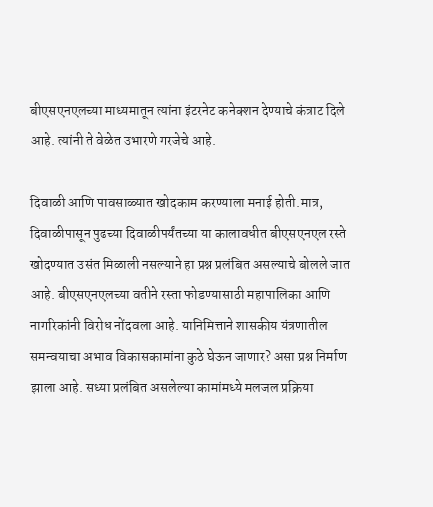बीएसएनएलच्या माध्यमातून त्यांना इंटरनेट कनेक्शन देण्याचे कंत्राट दिले आहे. त्यांनी ते वेळेत उभारणे गरजेचे आहे.

दिवाळी आणि पावसाळ्यात खोदकाम करण्याला मनाई होती.मात्र, दिवाळीपासून पुढच्या दिवाळीपर्यंतच्या या कालावधीत बीएसएनएल रस्ते खोदण्यात उसंत मिळाली नसल्याने हा प्रश्न प्रलंबित असल्याचे बोलले जात आहे. बीएसएनएलच्या वतीने रस्ता फोडण्यासाठी महापालिका आणि नागरिकांनी विरोध नोंदवला आहे. यानिमित्ताने शासकीय यंत्रणातील समन्वयाचा अभाव विकासकामांना कुठे घेऊन जाणार? असा प्रश्न निर्माण झाला आहे. सध्या प्रलंबित असलेल्या कामांमध्ये मलजल प्रक्रिया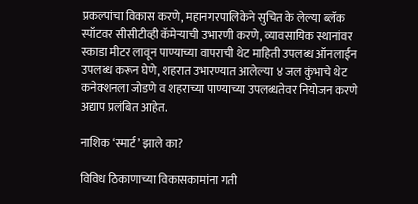प्रकल्पांचा विकास करणे, महानगरपालिकेने सुचित के लेल्या ब्लॅक स्पॉटवर सीसीटीव्ही कॅमेऱ्याची उभारणी करणे, व्यावसायिक स्थानांवर स्काडा मीटर लावून पाण्याच्या वापराची थेट माहिती उपलब्ध ऑनलाईन उपलब्ध करून घेणे, शहरात उभारण्यात आलेल्या ४ जल कुंभाचे थेट कनेक्शनला जोडणे व शहराच्या पाण्याच्या उपलब्धतेवर नियोजन करणे अद्याप प्रलंबित आहेत.

नाशिक ‘स्मार्ट’ झाले का?

विविध ठिकाणाच्या विकासकामांना गती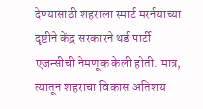देण्यासाठी शहराला स्मार्ट मरर्नयाच्या दृष्टीने केंद्र सरकारने थर्ड पार्टी एजन्सीची नेमणूक केली होती. मात्र, त्यातून शहराचा विकास अतिशय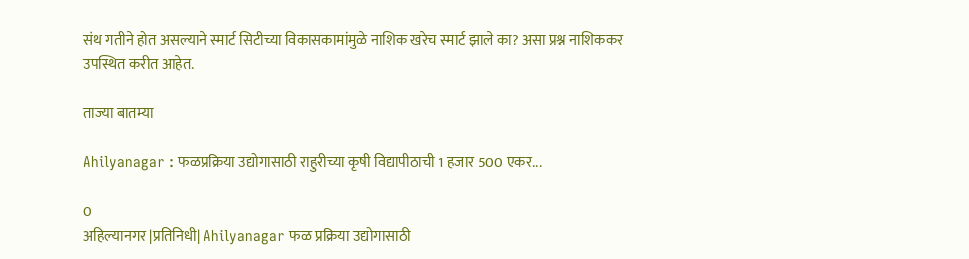संथ गतीने होत असल्याने स्मार्ट सिटीच्या विकासकामांमुळे नाशिक खरेच स्मार्ट झाले का? असा प्रश्न नाशिककर उपस्थित करीत आहेत.

ताज्या बातम्या

Ahilyanagar : फळप्रक्रिया उद्योगासाठी राहुरीच्या कृषी विद्यापीठाची 1 हजार 500 एकर...

0
अहिल्यानगर |प्रतिनिधी| Ahilyanagar फळ प्रक्रिया उद्योगासाठी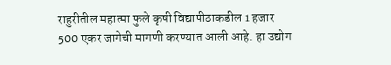राहुरीतील महात्मा फुले कृषी विद्यापीठाकडील 1 हजार 500 एकर जागेची मागणी करण्यात आली आहे. हा उद्योग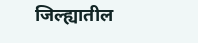जिल्ह्यातील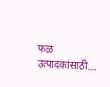फळ उत्पादकांसाठी...